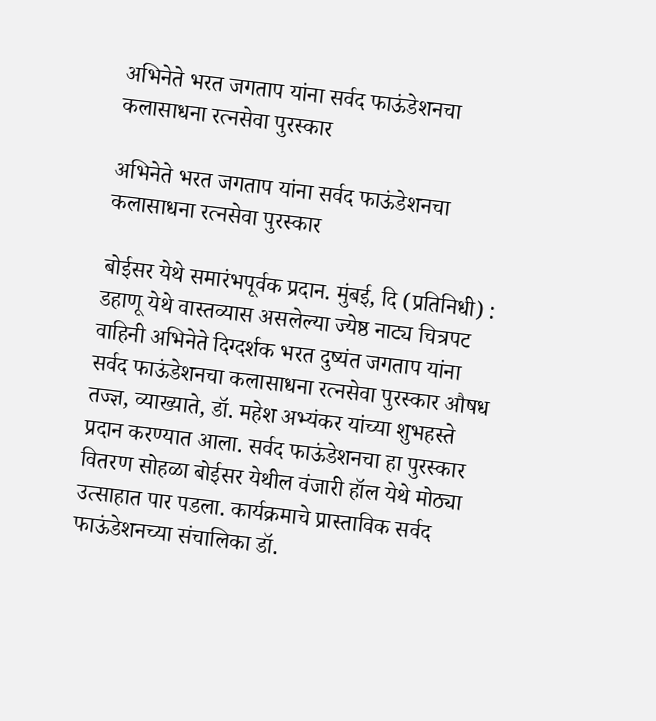अभिनेते भरत जगताप यांना सर्वद फाऊंडेशनचा कलासाधना रत्नसेवा पुरस्कार

अभिनेते भरत जगताप यांना सर्वद फाऊंडेशनचा कलासाधना रत्नसेवा पुरस्कार

बोईसर येथे समारंभपूर्वक प्रदान. मुंबई, दि (प्रतिनिधी) : डहाणू येथे वास्तव्यास असलेल्या ज्येष्ठ नाट्य चित्रपट वाहिनी अभिनेते दिग्दर्शक भरत दुष्यंत जगताप यांना सर्वद फाऊंडेशनचा कलासाधना रत्नसेवा पुरस्कार औषध तज्ज्ञ, व्याख्याते, डॉ. महेश अभ्यंकर यांच्या शुभहस्ते प्रदान करण्यात आला. सर्वद फाऊंडेशनचा हा पुरस्कार वितरण सोहळा बोईसर येथील वंजारी हॉल येथे मोठ्या उत्साहात पार पडला. कार्यक्रमाचे प्रास्ताविक सर्वद फाऊंडेशनच्या संचालिका डॉ.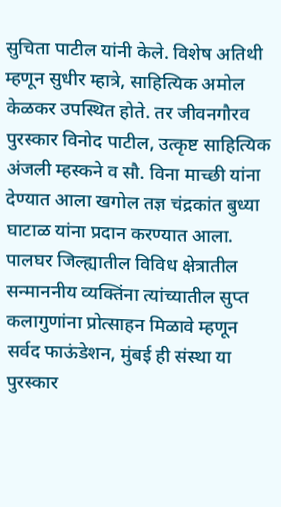सुचिता पाटील यांनी केले. विशेष अतिथी म्हणून सुधीर म्हात्रे, साहित्यिक अमोल केळकर उपस्थित होते. तर जीवनगौरव पुरस्कार विनोद पाटील, उत्कृष्ट साहित्यिक अंजली म्हस्कने व सौ. विना माच्छी यांना देण्यात आला खगोल तज्ञ चंद्रकांत बुध्या घाटाळ यांना प्रदान करण्यात आला. पालघर जिल्ह्यातील विविध क्षेत्रातील सन्माननीय व्यक्तिंना त्यांच्यातील सुप्त कलागुणांना प्रोत्साहन मिळावे म्हणून सर्वद फाऊंडेशन, मुंबई ही संस्था या पुरस्कार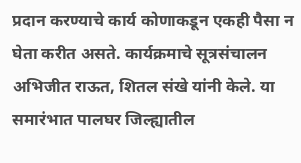प्रदान करण्याचे कार्य कोणाकडून एकही पैसा न घेता करीत असते. कार्यक्रमाचे सूत्रसंचालन अभिजीत राऊत, शितल संखे यांनी केले. या समारंभात पालघर जिल्ह्यातील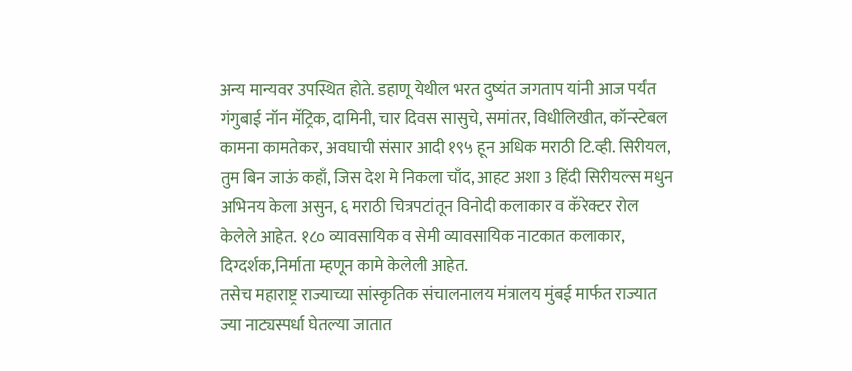अन्य मान्यवर उपस्थित होते. डहाणू येथील भरत दुष्यंत जगताप यांनी आज पर्यंत गंगुबाई नॉन मॅट्रिक, दामिनी, चार दिवस सासुचे, समांतर, विधीलिखीत, कॉन्स्टेबल कामना कामतेकर, अवघाची संसार आदी १९५ हून अधिक मराठी टि.व्ही. सिरीयल, तुम बिन जाऊं कहाँ, जिस देश मे निकला चाँद, आहट अशा 3 हिंदी सिरीयल्स मधुन अभिनय केला असुन, ६ मराठी चित्रपटांतून विनोदी कलाकार व कॅरेक्टर रोल केलेले आहेत. १८० व्यावसायिक व सेमी व्यावसायिक नाटकात कलाकार, दिग्दर्शक,निर्माता म्हणून कामे केलेली आहेत.
तसेच महाराष्ट्र राज्याच्या सांस्कृतिक संचालनालय मंत्रालय मुंबई मार्फत राज्यात ज्या नाट्यस्पर्धा घेतल्या जातात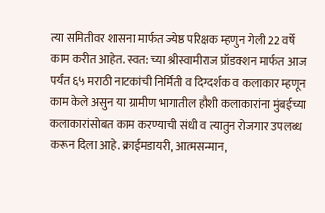त्या समितीवर शासना मार्फत ज्येष्ठ परिक्षक म्हणुन गेली 22 वर्षे काम करीत आहेत. स्वत: च्या श्रीस्वामीराज प्रॉडक्शन मार्फत आज पर्यंत ६५ मराठी नाटकांची निर्मिती व दिग्दर्शक व कलाकार म्हणून काम केले असुन या ग्रामीण भागातील हौशी कलाकारांना मुंबईच्या कलाकारांसोबत काम करण्याची संधी व त्यातुन रोजगार उपलब्ध करून दिला आहे. क्राईमडायरी, आत्मसन्मान,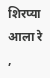शिरप्या आला रे ,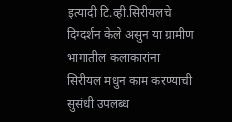इत्यादी टि.व्ही.सिरीयलचे दिग्दर्शन केले असुन या ग्रामीण भागातील कलाकारांना सिरीयल मधुन काम करण्याची सुसंधी उपलब्ध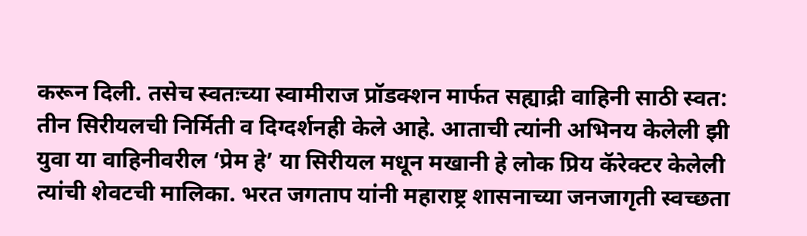करून दिली. तसेच स्वतःच्या स्वामीराज प्रॉडक्शन मार्फत सह्याद्री वाहिनी साठी स्वत: तीन सिरीयलची निर्मिती व दिग्दर्शनही केले आहे. आताची त्यांनी अभिनय केलेली झी युवा या वाहिनीवरील ‘प्रेम हे’ या सिरीयल मधून मखानी हे लोक प्रिय कॅरेक्टर केलेली त्यांची शेवटची मालिका. भरत जगताप यांनी महाराष्ट्र शासनाच्या जनजागृती स्वच्छता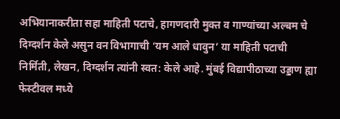अभियानाकरीता सहा माहिती पटाचे, हागणदारी मुक्त व गाण्यांच्या अल्बम चे दिग्दर्शन केले असुन वन विभागाची ‘यम आले धावुन’ या माहिती पटाची निर्मिती, लेखन, दिग्दर्शन त्यांनी स्वत: केले आहे. मुंबई विद्यापीठाच्या उड्डाण ह्या फेस्टीवल मध्ये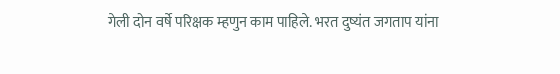गेली दोन वर्षे परिक्षक म्हणुन काम पाहिले. भरत दुष्यंत जगताप यांना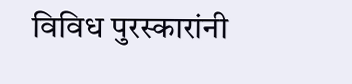विविध पुरस्कारांनी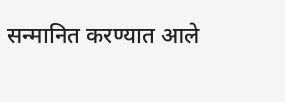सन्मानित करण्यात आले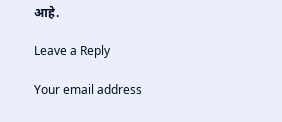आहे.

Leave a Reply

Your email address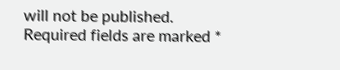will not be published. Required fields are marked *